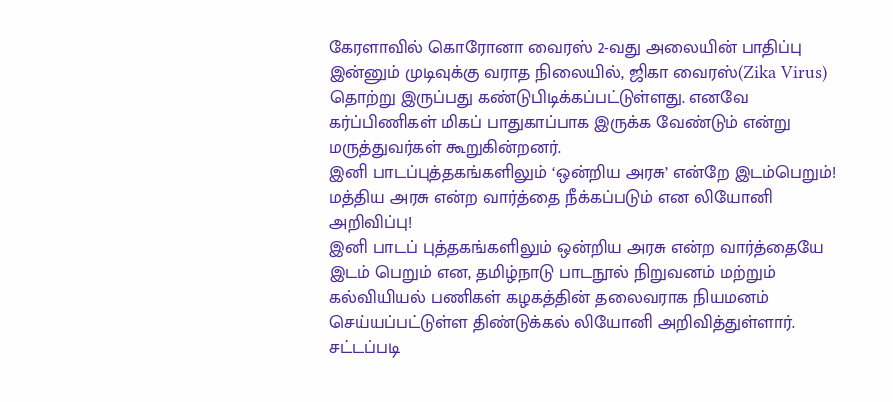கேரளாவில் கொரோனா வைரஸ் 2-வது அலையின் பாதிப்பு இன்னும் முடிவுக்கு வராத நிலையில், ஜிகா வைரஸ்(Zika Virus) தொற்று இருப்பது கண்டுபிடிக்கப்பட்டுள்ளது. எனவே கர்ப்பிணிகள் மிகப் பாதுகாப்பாக இருக்க வேண்டும் என்று மருத்துவர்கள் கூறுகின்றனர்.
இனி பாடப்புத்தகங்களிலும் ‘ஒன்றிய அரசு’ என்றே இடம்பெறும்! மத்திய அரசு என்ற வார்த்தை நீக்கப்படும் என லியோனி அறிவிப்பு!
இனி பாடப் புத்தகங்களிலும் ஒன்றிய அரசு என்ற வார்த்தையே இடம் பெறும் என, தமிழ்நாடு பாடநூல் நிறுவனம் மற்றும் கல்வியியல் பணிகள் கழகத்தின் தலைவராக நியமனம் செய்யப்பட்டுள்ள திண்டுக்கல் லியோனி அறிவித்துள்ளார்.
சட்டப்படி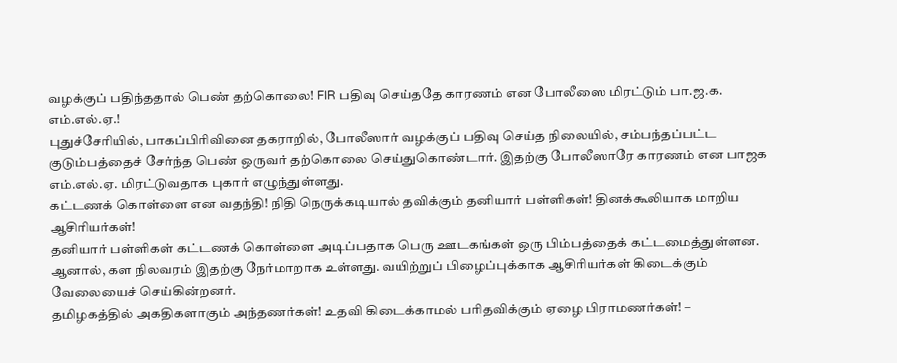வழக்குப் பதிந்ததால் பெண் தற்கொலை! FIR பதிவு செய்ததே காரணம் என போலீஸை மிரட்டும் பா.ஜ.க. எம்.எல்.ஏ.!
புதுச்சேரியில், பாகப்பிரிவினை தகராறில், போலீஸார் வழக்குப் பதிவு செய்த நிலையில், சம்பந்தப்பட்ட குடும்பத்தைச் சேர்ந்த பெண் ஒருவர் தற்கொலை செய்துகொண்டார். இதற்கு போலீஸாரே காரணம் என பாஜக எம்.எல்.ஏ. மிரட்டுவதாக புகார் எழுந்துள்ளது.
கட்டணக் கொள்ளை என வதந்தி! நிதி நெருக்கடியால் தவிக்கும் தனியார் பள்ளிகள்! தினக்கூலியாக மாறிய ஆசிரியர்கள்!
தனியார் பள்ளிகள் கட்டணக் கொள்ளை அடிப்பதாக பெரு ஊடகங்கள் ஒரு பிம்பத்தைக் கட்டமைத்துள்ளன. ஆனால், கள நிலவரம் இதற்கு நேர்மாறாக உள்ளது. வயிற்றுப் பிழைப்புக்காக ஆசிரியர்கள் கிடைக்கும் வேலையைச் செய்கின்றனர்.
தமிழகத்தில் அகதிகளாகும் அந்தணர்கள்! உதவி கிடைக்காமல் பரிதவிக்கும் ஏழை பிராமணர்கள்! –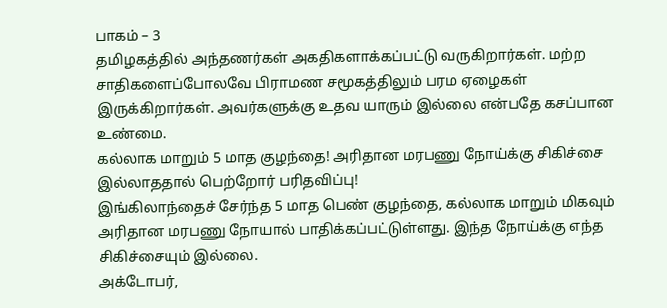பாகம் – 3
தமிழகத்தில் அந்தணர்கள் அகதிகளாக்கப்பட்டு வருகிறார்கள். மற்ற சாதிகளைப்போலவே பிராமண சமூகத்திலும் பரம ஏழைகள் இருக்கிறார்கள். அவர்களுக்கு உதவ யாரும் இல்லை என்பதே கசப்பான உண்மை.
கல்லாக மாறும் 5 மாத குழந்தை! அரிதான மரபணு நோய்க்கு சிகிச்சை இல்லாததால் பெற்றோர் பரிதவிப்பு!
இங்கிலாந்தைச் சேர்ந்த 5 மாத பெண் குழந்தை, கல்லாக மாறும் மிகவும் அரிதான மரபணு நோயால் பாதிக்கப்பட்டுள்ளது. இந்த நோய்க்கு எந்த சிகிச்சையும் இல்லை.
அக்டோபர்,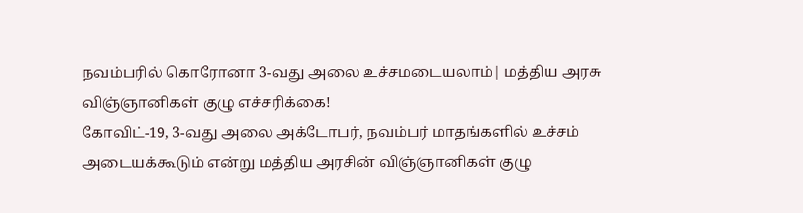நவம்பரில் கொரோனா 3-வது அலை உச்சமடையலாம்| மத்திய அரசு விஞ்ஞானிகள் குழு எச்சரிக்கை!
கோவிட்-19, 3-வது அலை அக்டோபர், நவம்பர் மாதங்களில் உச்சம் அடையக்கூடும் என்று மத்திய அரசின் விஞ்ஞானிகள் குழு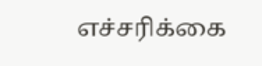எச்சரிக்கை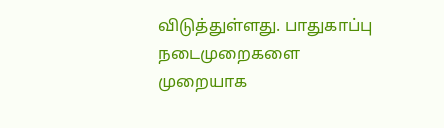விடுத்துள்ளது. பாதுகாப்பு நடைமுறைகளை முறையாக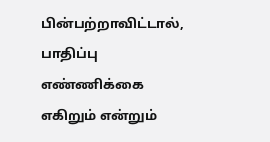பின்பற்றாவிட்டால், பாதிப்பு எண்ணிக்கை எகிறும் என்றும்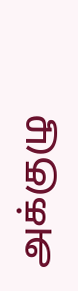அக்குழு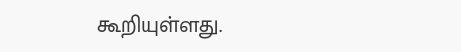கூறியுள்ளது.